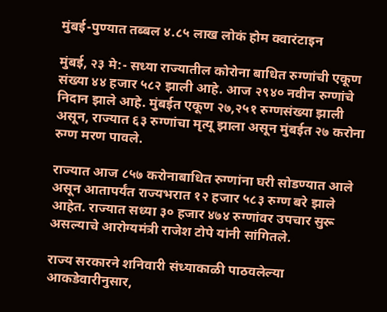मुंबई-पुण्यात तब्बल ४.८५ लाख लोकं होम क्वारंटाइन

मुंबई, २३ मे:- सध्या राज्यातील कोरोना बाधित रुग्णांची एकूण संख्या ४४ हजार ५८२ झाली आहे. आज २९४० नवीन रुग्णांचे निदान झाले आहे. मुंबईत एकूण २७,२५१ रुग्णसंख्या झाली असून, राज्यात ६३ रुग्णांचा मृत्यू झाला असून मुंबईत २७ करोना रुग्ण मरण पावले.

राज्यात आज ८५७ करोनाबाधित रुग्णांना घरी सोडण्यात आले असून आतापर्यंत राज्यभरात १२ हजार ५८३ रुग्ण बरे झाले आहेत. राज्यात सध्या ३० हजार ४७४ रुग्णांवर उपचार सुरू असल्याचे आरोग्यमंत्री राजेश टोपे यांनी सांगितले.

राज्य सरकारने शनिवारी संध्याकाळी पाठवलेल्या आकडेवारीनुसार,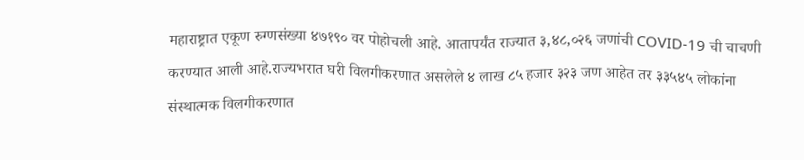महाराष्ट्रात एकूण रुग्णसंख्या ४७१९० वर पोहोचली आहे. आतापर्यंत राज्यात ३,४८,०२६ जणांची COVID-19 ची चाचणी करण्यात आली आहे.राज्यभरात घरी विलगीकरणात असलेले ४ लाख ८५ हजार ३२३ जण आहेत तर ३३५४५ लोकांना संस्थात्मक विलगीकरणात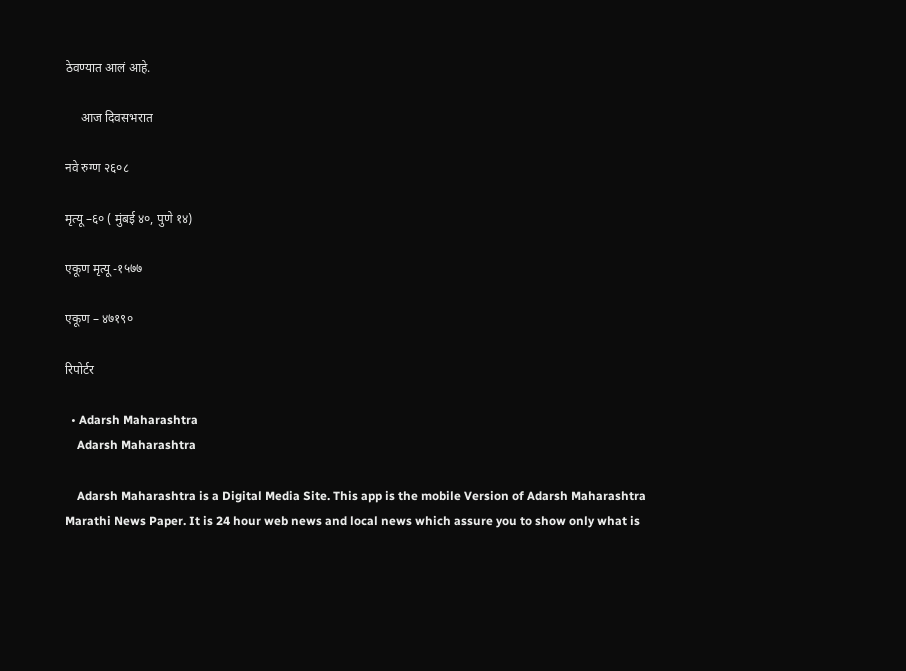ठेवण्यात आलं आहे.

     आज दिवसभरात

नवे रुग्ण २६०८

मृत्यू –६० ( मुंबई ४०, पुणे १४)

एकूण मृत्यू -१५७७

एकूण – ४७१९०

रिपोर्टर

  • Adarsh Maharashtra
    Adarsh Maharashtra

    Adarsh Maharashtra is a Digital Media Site. This app is the mobile Version of Adarsh Maharashtra Marathi News Paper. It is 24 hour web news and local news which assure you to show only what is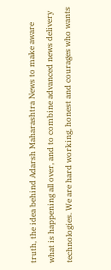truth, the idea behind Adarsh Maharashtra News to make aware what is happening all over, and to combine advanced news delivery technologies. We are hard working, honest and courages who wants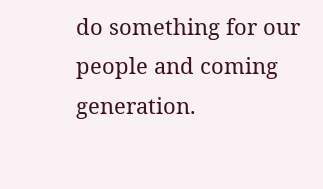do something for our people and coming generation.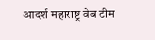आदर्श महाराष्ट्र वेब टीम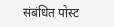संबंधित पोस्ट